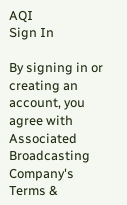AQI
Sign In

By signing in or creating an account, you agree with Associated Broadcasting Company's Terms &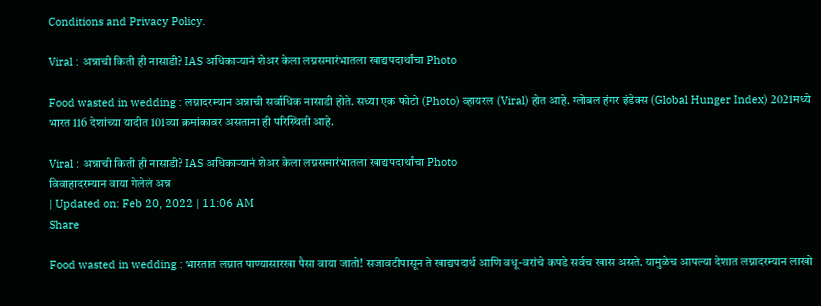Conditions and Privacy Policy.

Viral : अन्नाची किती ही नासाडी? IAS अधिकाऱ्यानं शेअर केला लग्नसमारंभातला खाद्यपदार्थांचा Photo

Food wasted in wedding : लग्नादरम्यान अन्नाची सर्वाधिक नासाडी होते. सध्या एक फोटो (Photo) व्हायरल (Viral) होत आहे. ग्लोबल हंगर इंडेक्स (Global Hunger Index) 2021मध्ये भारत 116 देशांच्या यादीत 101व्या क्रमांकावर असताना ही परिस्थिती आहे.

Viral : अन्नाची किती ही नासाडी? IAS अधिकाऱ्यानं शेअर केला लग्नसमारंभातला खाद्यपदार्थांचा Photo
विवाहादरम्यान वाया गेलेलं अन्न
| Updated on: Feb 20, 2022 | 11:06 AM
Share

Food wasted in wedding : भारतात लग्नात पाण्यासारखा पैसा वाया जातो! सजावटीपासून ते खाद्यपदार्थ आणि वधू-वरांचे कपडे सर्वच खास असते. यामुळेच आपल्या देशात लग्नादरम्यान लाखो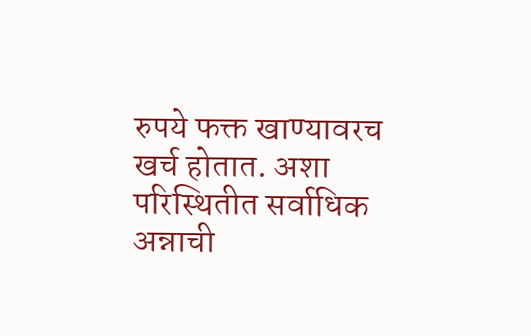रुपये फक्त खाण्यावरच खर्च होतात. अशा परिस्थितीत सर्वाधिक अन्नाची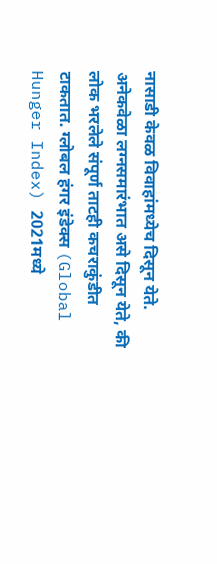नासाडी केवळ विवाहांमध्येच दिसून येते. अनेकवेळा लग्नसमारंभात असे दिसून येते, की लोक भरलेले संपूर्ण ताटही कचराकुंडीत टाकतात. ग्लोबल हंगर इंडेक्स (Global Hunger Index) 2021मध्ये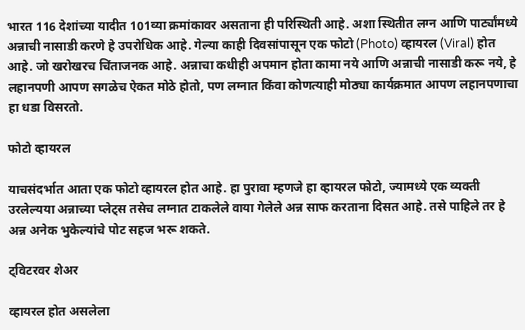भारत 116 देशांच्या यादीत 101व्या क्रमांकावर असताना ही परिस्थिती आहे. अशा स्थितीत लग्न आणि पार्ट्यांमध्ये अन्नाची नासाडी करणे हे उपरोधिक आहे. गेल्या काही दिवसांपासून एक फोटो (Photo) व्हायरल (Viral) होत आहे. जो खरोखरच चिंताजनक आहे. अन्नाचा कधीही अपमान होता कामा नये आणि अन्नाची नासाडी करू नये, हे लहानपणी आपण सगळेच ऐकत मोठे होतो, पण लग्नात किंवा कोणत्याही मोठ्या कार्यक्रमात आपण लहानपणाचा हा धडा विसरतो.

फोटो व्हायरल

याचसंदर्भात आता एक फोटो व्हायरल होत आहे. हा पुरावा म्हणजे हा व्हायरल फोटो, ज्यामध्ये एक व्यक्ती उरलेल्यया अन्नाच्या प्लेट्स तसेच लग्नात टाकलेले वाया गेलेले अन्न साफ करताना दिसत आहे. तसे पाहिले तर हे अन्न अनेक भुकेल्यांचे पोट सहज भरू शकते.

ट्विटरवर शेअर

व्हायरल होत असलेला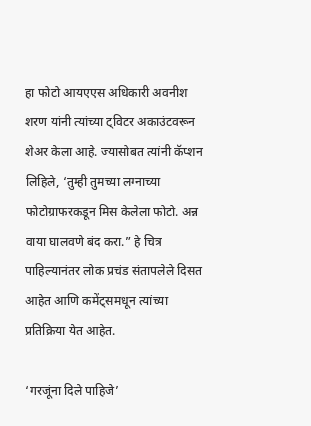हा फोटो आयएएस अधिकारी अवनीश शरण यांनी त्यांच्या ट्विटर अकाउंटवरून शेअर केला आहे. ज्यासोबत त्यांनी कॅप्शन लिहिले, ‘तुम्ही तुमच्या लग्नाच्या फोटोग्राफरकडून मिस केलेला फोटो. अन्न वाया घालवणे बंद करा.” हे चित्र पाहिल्यानंतर लोक प्रचंड संतापलेले दिसत आहेत आणि कमेंट्समधून त्यांच्या प्रतिक्रिया येत आहेत.

‘गरजूंना दिले पाहिजे’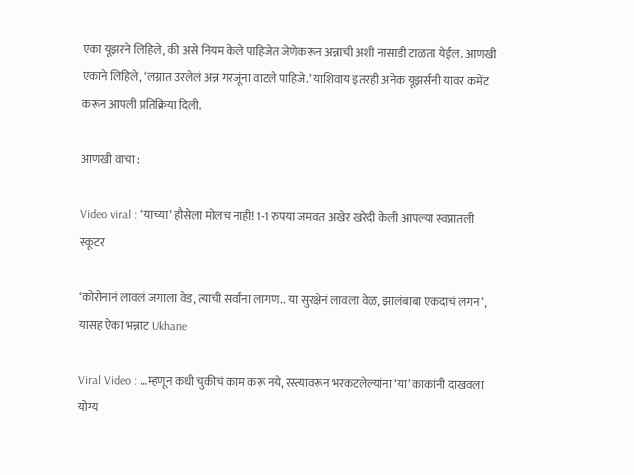एका यूझरने लिहिले, की असे नियम केले पाहिजेत जेणेकरून अन्नाची अशी नासाडी टाळता येईल. आणखी एकाने लिहिले, ‘लग्नात उरलेलं अन्न गरजूंना वाटले पाहिजे.’ याशिवाय इतरही अनेक यूझर्सनी यावर कमेंट करून आपली प्रतिक्रिया दिली.

आणखी वाचा :

Video viral : ‘याच्या’ हौसेला मोलच नाही! 1-1 रुपया जमवत अखेर खरेदी केली आपल्या स्वप्नातली स्कूटर

‘कोरोनानं लावलं जगाला वेड, त्याची सर्वांना लागण.. या सुरक्षेनं लावला वेळ, झालंबाबा एकदाचं लगन’, यासह ऐका भन्नाट Ukhane

Viral Video : …म्हणून कधी चुकीचं काम करू नये, रस्त्यावरून भरकटलेल्यांना ‘या’ काकांनी दाखवला योग्य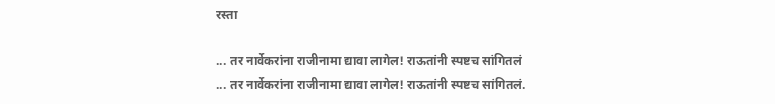रस्ता

... तर नार्वेकरांना राजीनामा द्यावा लागेल! राऊतांनी स्पष्टच सांगितलं
... तर नार्वेकरांना राजीनामा द्यावा लागेल! राऊतांनी स्पष्टच सांगितलं.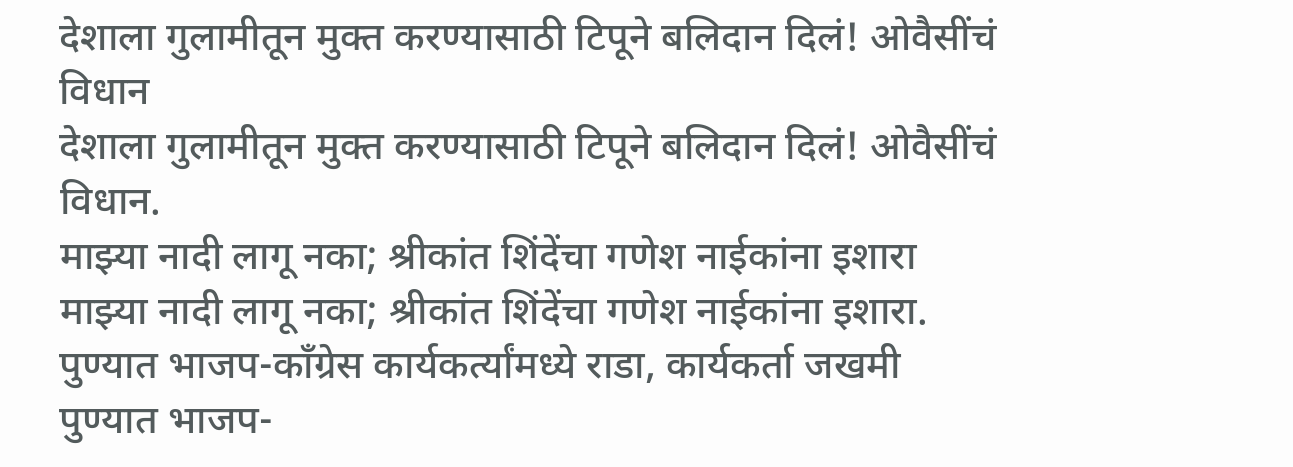देशाला गुलामीतून मुक्त करण्यासाठी टिपूने बलिदान दिलं! ओवैसींचं विधान
देशाला गुलामीतून मुक्त करण्यासाठी टिपूने बलिदान दिलं! ओवैसींचं विधान.
माझ्या नादी लागू नका; श्रीकांत शिंदेंचा गणेश नाईकांना इशारा
माझ्या नादी लागू नका; श्रीकांत शिंदेंचा गणेश नाईकांना इशारा.
पुण्यात भाजप-काँग्रेस कार्यकर्त्यांमध्ये राडा, कार्यकर्ता जखमी
पुण्यात भाजप-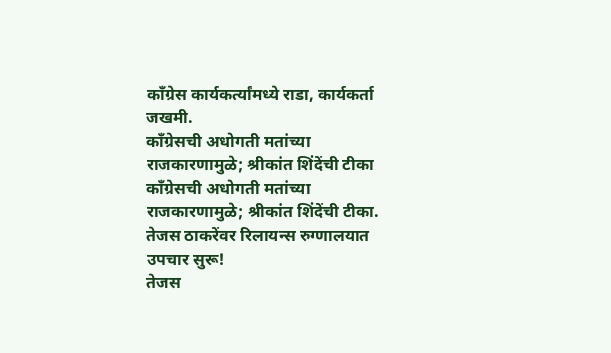काँग्रेस कार्यकर्त्यांमध्ये राडा, कार्यकर्ता जखमी.
काँग्रेसची अधोगती मतांच्या राजकारणामुळे; श्रीकांत शिंदेंची टीका
काँग्रेसची अधोगती मतांच्या राजकारणामुळे; श्रीकांत शिंदेंची टीका.
तेजस ठाकरेंवर रिलायन्स रुग्णालयात उपचार सुरू!
तेजस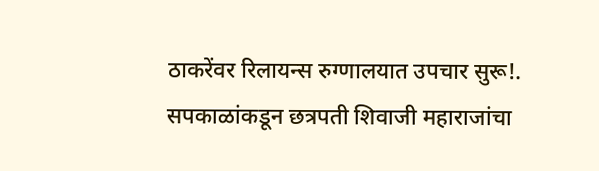ठाकरेंवर रिलायन्स रुग्णालयात उपचार सुरू!.
सपकाळांकडून छत्रपती शिवाजी महाराजांचा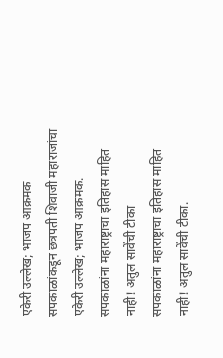एकेरी उल्लेख; भाजप आक्रमक
सपकाळांकडून छत्रपती शिवाजी महाराजांचा एकेरी उल्लेख; भाजप आक्रमक.
सपकाळांना महाराष्ट्राचा इतिहास माहित नाही! अतुल सावेंची टीका
सपकाळांना महाराष्ट्राचा इतिहास माहित नाही! अतुल सावेंची टीका.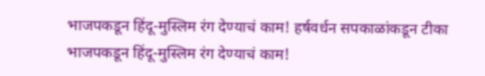भाजपकडून हिंदू-मुस्लिम रंग देण्याचं काम! हर्षवर्धन सपकाळांकडून टीका
भाजपकडून हिंदू-मुस्लिम रंग देण्याचं काम!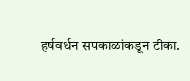हर्षवर्धन सपकाळांकडून टीका.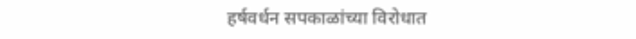हर्षवर्धन सपकाळांच्या विरोधात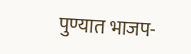पुण्यात भाजप-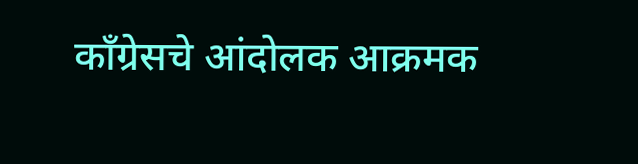काँग्रेसचे आंदोलक आक्रमक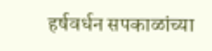हर्षवर्धन सपकाळांच्या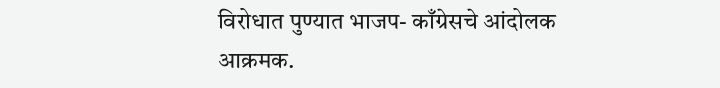विरोधात पुण्यात भाजप- काँग्रेसचे आंदोलक आक्रमक.